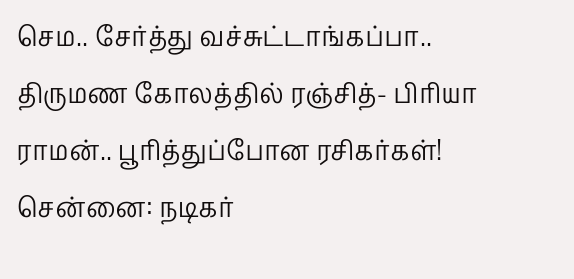செம.. சேர்த்து வச்சுட்டாங்கப்பா.. திருமண கோலத்தில் ரஞ்சித்- பிரியா ராமன்.. பூரித்துப்போன ரசிகர்கள்!
சென்னை: நடிகர்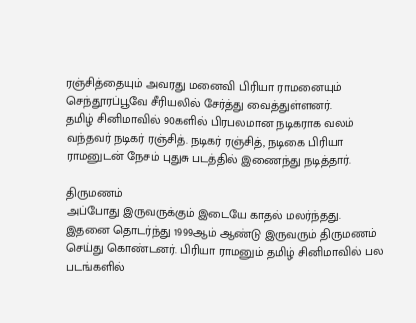ரஞ்சித்தையும் அவரது மனைவி பிரியா ராமனையும் செந்தூரப்பூவே சீரியலில் சேர்த்து வைத்துள்ளனர்.
தமிழ் சினிமாவில் 90களில் பிரபலமான நடிகராக வலம் வந்தவர் நடிகர் ரஞ்சித். நடிகர் ரஞ்சித், நடிகை பிரியா ராமனுடன் நேசம் புதுசு படத்தில் இணைந்து நடித்தார்.

திருமணம்
அப்போது இருவருக்கும் இடையே காதல் மலர்ந்தது.
இதனை தொடர்ந்து 1999ஆம் ஆண்டு இருவரும் திருமணம் செய்து கொண்டனர். பிரியா ராமனும் தமிழ் சினிமாவில் பல படங்களில்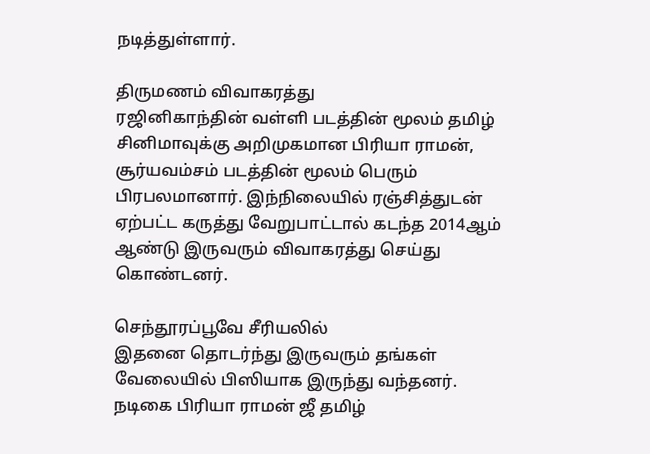நடித்துள்ளார்.

திருமணம் விவாகரத்து
ரஜினிகாந்தின் வள்ளி படத்தின் மூலம் தமிழ் சினிமாவுக்கு அறிமுகமான பிரியா ராமன், சூர்யவம்சம் படத்தின் மூலம் பெரும் பிரபலமானார். இந்நிலையில் ரஞ்சித்துடன் ஏற்பட்ட கருத்து வேறுபாட்டால் கடந்த 2014ஆம் ஆண்டு இருவரும் விவாகரத்து செய்து கொண்டனர்.

செந்தூரப்பூவே சீரியலில்
இதனை தொடர்ந்து இருவரும் தங்கள் வேலையில் பிஸியாக இருந்து வந்தனர். நடிகை பிரியா ராமன் ஜீ தமிழ்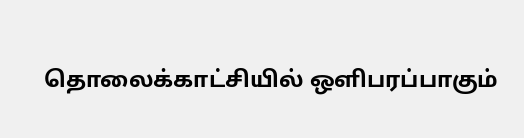தொலைக்காட்சியில் ஒளிபரப்பாகும்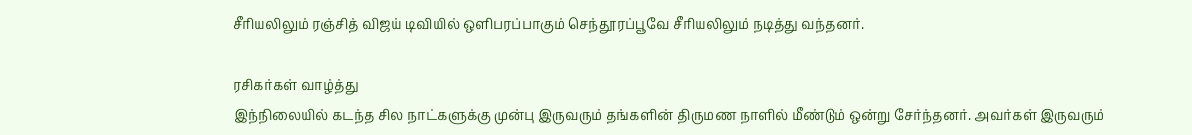சீரியலிலும் ரஞ்சித் விஜய் டிவியில் ஒளிபரப்பாகும் செந்தூரப்பூவே சீரியலிலும் நடித்து வந்தனர்.

ரசிகர்கள் வாழ்த்து
இந்நிலையில் கடந்த சில நாட்களுக்கு முன்பு இருவரும் தங்களின் திருமண நாளில் மீண்டும் ஒன்று சேர்ந்தனர். அவர்கள் இருவரும்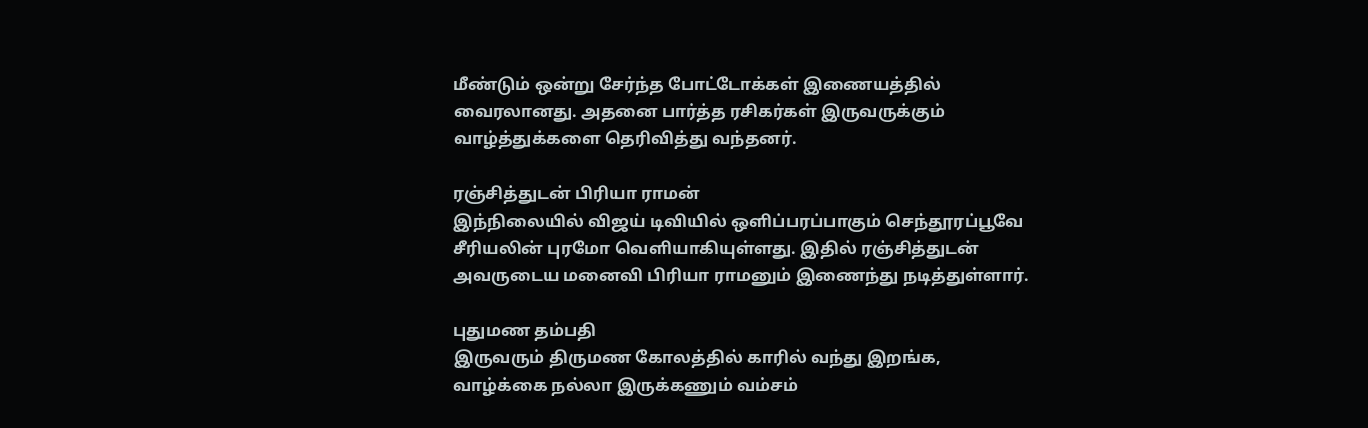மீண்டும் ஒன்று சேர்ந்த போட்டோக்கள் இணையத்தில் வைரலானது. அதனை பார்த்த ரசிகர்கள் இருவருக்கும் வாழ்த்துக்களை தெரிவித்து வந்தனர்.

ரஞ்சித்துடன் பிரியா ராமன்
இந்நிலையில் விஜய் டிவியில் ஒளிப்பரப்பாகும் செந்தூரப்பூவே சீரியலின் புரமோ வெளியாகியுள்ளது. இதில் ரஞ்சித்துடன் அவருடைய மனைவி பிரியா ராமனும் இணைந்து நடித்துள்ளார்.

புதுமண தம்பதி
இருவரும் திருமண கோலத்தில் காரில் வந்து இறங்க, வாழ்க்கை நல்லா இருக்கணும் வம்சம்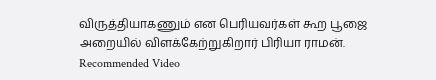விருத்தியாகணும் என பெரியவர்கள் கூற பூஜை அறையில் விளக்கேற்றுகிறார் பிரியா ராமன்.
Recommended Video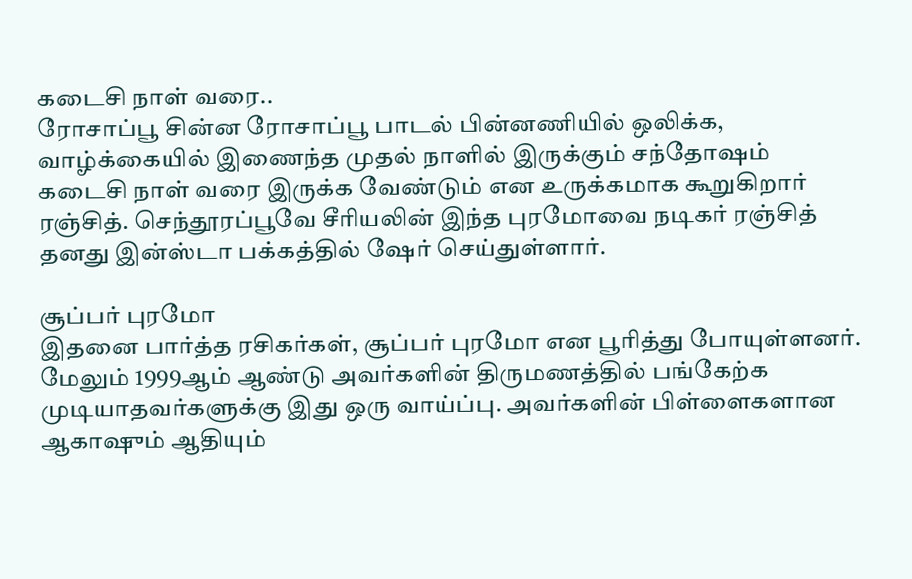கடைசி நாள் வரை..
ரோசாப்பூ சின்ன ரோசாப்பூ பாடல் பின்னணியில் ஒலிக்க, வாழ்க்கையில் இணைந்த முதல் நாளில் இருக்கும் சந்தோஷம் கடைசி நாள் வரை இருக்க வேண்டும் என உருக்கமாக கூறுகிறார் ரஞ்சித். செந்தூரப்பூவே சீரியலின் இந்த புரமோவை நடிகர் ரஞ்சித் தனது இன்ஸ்டா பக்கத்தில் ஷேர் செய்துள்ளார்.

சூப்பர் புரமோ
இதனை பார்த்த ரசிகர்கள், சூப்பர் புரமோ என பூரித்து போயுள்ளனர். மேலும் 1999ஆம் ஆண்டு அவர்களின் திருமணத்தில் பங்கேற்க முடியாதவர்களுக்கு இது ஒரு வாய்ப்பு. அவர்களின் பிள்ளைகளான ஆகாஷும் ஆதியும்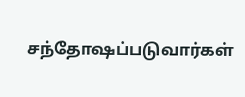சந்தோஷப்படுவார்கள்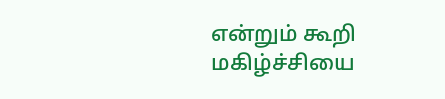என்றும் கூறி மகிழ்ச்சியை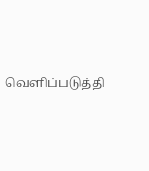வெளிப்படுத்தி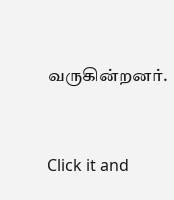வருகின்றனர்.


Click it and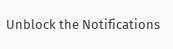Unblock the Notifications